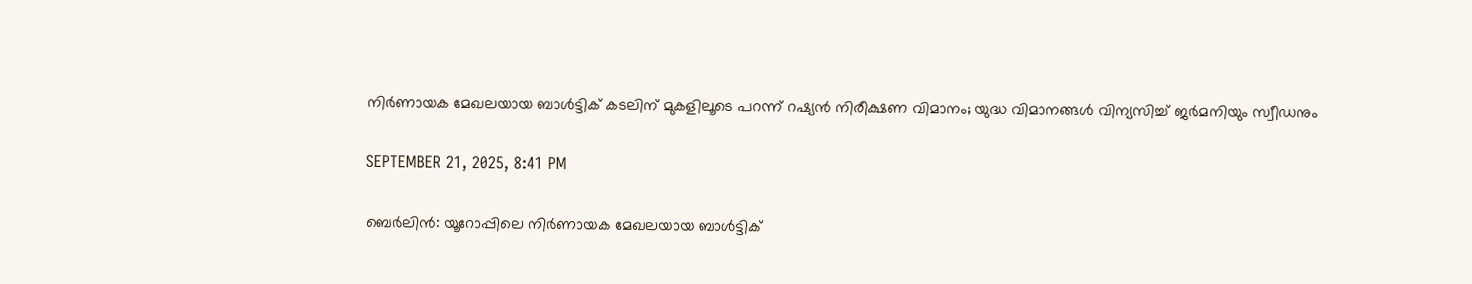നിര്‍ണായക മേഖലയായ ബാള്‍ട്ടിക് കടലിന് മുകളിലൂടെ പറന്ന് റഷ്യന്‍ നിരീക്ഷണ വിമാനം; യുദ്ധ വിമാനങ്ങള്‍ വിന്യസിച്ച് ജര്‍മനിയും സ്വീഡനും

SEPTEMBER 21, 2025, 8:41 PM

ബെര്‍ലിന്‍: യൂറോപ്പിലെ നിര്‍ണായക മേഖലയായ ബാള്‍ട്ടിക്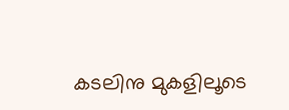കടലിനു മുകളിലൂടെ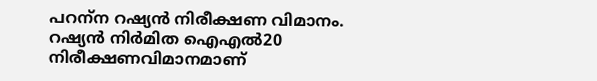പറന്‌ന റഷ്യന്‍ നിരീക്ഷണ വിമാനം. റഷ്യന്‍ നിര്‍മിത ഐഎല്‍20 നിരീക്ഷണവിമാനമാണ്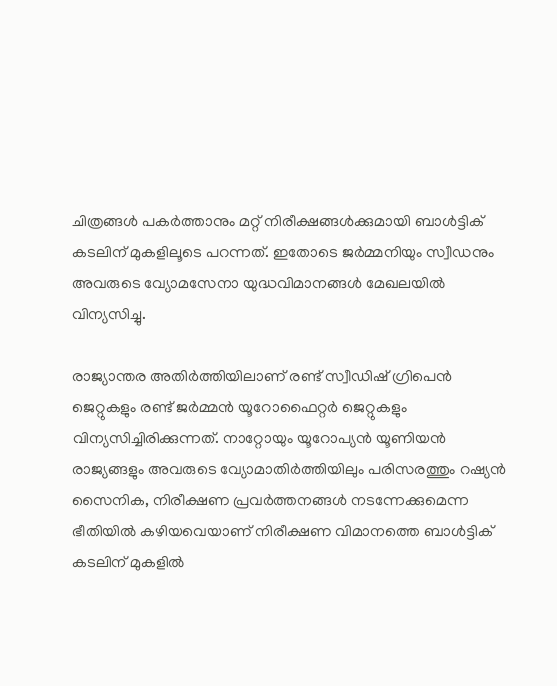ചിത്രങ്ങള്‍ പകര്‍ത്താനും മറ്റ് നിരീക്ഷങ്ങള്‍ക്കുമായി ബാള്‍ട്ടിക് കടലിന് മുകളിലൂടെ പറന്നത്. ഇതോടെ ജര്‍മ്മനിയും സ്വീഡനും അവരുടെ വ്യോമസേനാ യുദ്ധവിമാനങ്ങള്‍ മേഖലയില്‍ വിന്യസിച്ചു.

രാജ്യാന്തര അതിര്‍ത്തിയിലാണ് രണ്ട് സ്വീഡിഷ് ഗ്രിപെന്‍ ജെറ്റുകളും രണ്ട് ജര്‍മ്മന്‍ യൂറോഫൈറ്റര്‍ ജെറ്റുകളും വിന്യസിച്ചിരിക്കുന്നത്. നാറ്റോയും യൂറോപ്യന്‍ യൂണിയന്‍ രാജ്യങ്ങളും അവരുടെ വ്യോമാതിര്‍ത്തിയിലും പരിസരത്തും റഷ്യന്‍ സൈനിക, നിരീക്ഷണ പ്രവര്‍ത്തനങ്ങള്‍ നടന്നേക്കുമെന്ന ഭീതിയില്‍ കഴിയവെയാണ് നിരീക്ഷണ വിമാനത്തെ ബാള്‍ട്ടിക് കടലിന് മുകളില്‍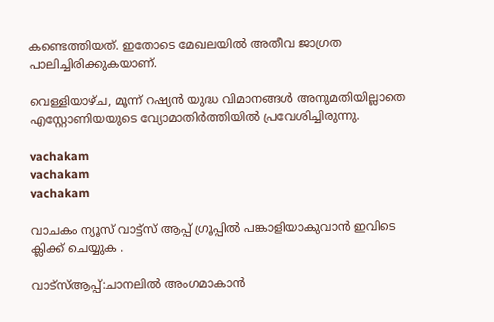കണ്ടെത്തിയത്. ഇതോടെ മേഖലയില്‍ അതീവ ജാഗ്രത പാലിച്ചിരിക്കുകയാണ്.

വെള്ളിയാഴ്ച, മൂന്ന് റഷ്യന്‍ യുദ്ധ വിമാനങ്ങള്‍ അനുമതിയില്ലാതെ എസ്റ്റോണിയയുടെ വ്യോമാതിര്‍ത്തിയില്‍ പ്രവേശിച്ചിരുന്നു.

vachakam
vachakam
vachakam

വാചകം ന്യൂസ് വാട്ട്സ് ആപ്പ് ഗ്രൂപ്പിൽ പങ്കാളിയാകുവാൻ ഇവിടെ ക്ലിക്ക് ചെയ്യുക .

വാട്സ്ആപ്പ്:ചാനലിൽ അംഗമാകാൻ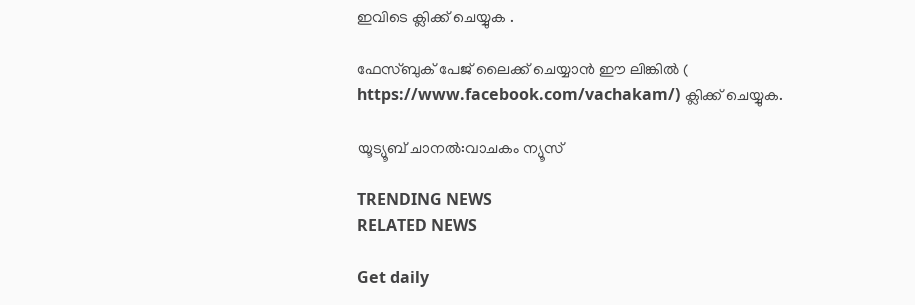ഇവിടെ ക്ലിക്ക് ചെയ്യുക .

ഫേസ്ബുക് പേജ് ലൈക്ക് ചെയ്യാൻ ഈ ലിങ്കിൽ (
https://www.facebook.com/vachakam/) ക്ലിക്ക് ചെയ്യുക.

യൂട്യൂബ് ചാനൽ:വാചകം ന്യൂസ്

TRENDING NEWS
RELATED NEWS

Get daily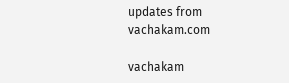updates from vachakam.com

vachakam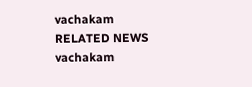vachakam
RELATED NEWS
vachakam